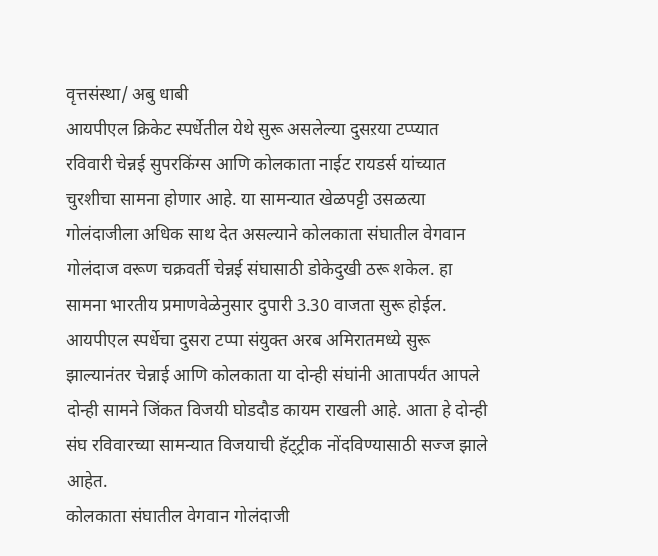वृत्तसंस्था/ अबु धाबी
आयपीएल क्रिकेट स्पर्धेतील येथे सुरू असलेल्या दुसऱया टप्प्यात रविवारी चेन्नई सुपरकिंग्स आणि कोलकाता नाईट रायडर्स यांच्यात चुरशीचा सामना होणार आहे. या सामन्यात खेळपट्टी उसळत्या गोलंदाजीला अधिक साथ देत असल्याने कोलकाता संघातील वेगवान गोलंदाज वरूण चक्रवर्ती चेन्नई संघासाठी डोकेदुखी ठरू शकेल. हा सामना भारतीय प्रमाणवेळेनुसार दुपारी 3.30 वाजता सुरू होईल.
आयपीएल स्पर्धेचा दुसरा टप्पा संयुक्त अरब अमिरातमध्ये सुरू झाल्यानंतर चेन्नाई आणि कोलकाता या दोन्ही संघांनी आतापर्यंत आपले दोन्ही सामने जिंकत विजयी घोडदौड कायम राखली आहे. आता हे दोन्ही संघ रविवारच्या सामन्यात विजयाची हॅट्ट्रीक नोंदविण्यासाठी सज्ज झाले आहेत.
कोलकाता संघातील वेगवान गोलंदाजी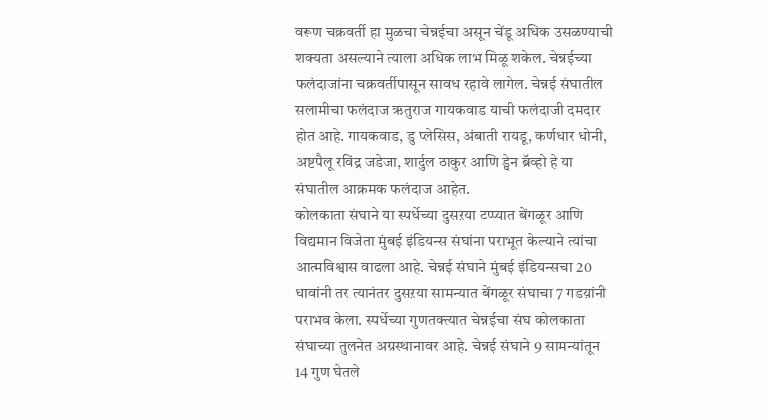वरूण चक्रवर्ती हा मुळचा चेन्नईचा असून चेंडू अधिक उसळण्याची शक्यता असल्याने त्याला अधिक लाभ मिळू शकेल. चेन्नईच्या फलंदाजांना चक्रवर्तीपासून सावध रहावे लागेल. चेन्नई संघातील सलामीचा फलंदाज ऋतुराज गायकवाड याची फलंदाजी दमदार होत आहे. गायकवाड, डु प्लेसिस, अंबाती रायडू, कर्णधार धोनी, अष्टपैलू रविंद्र जडेजा, शार्दुल ठाकुर आणि ड्वेन ब्रॅव्हो हे या संघातील आक्रमक फलंदाज आहेत.
कोलकाता संघाने या स्पर्धेच्या दुसऱया टप्प्यात बेंगळूर आणि विद्यमान विजेता मुंबई इंडियन्स संघांना पराभूत केल्याने त्यांचा आत्मविश्वास वाढला आहे. चेन्नई संघाने मुंबई इंडियन्सचा 20 धावांनी तर त्यानंतर दुसऱया सामन्यात बेंगळूर संघाचा 7 गडय़ांनी पराभव केला. स्पर्धेच्या गुणतक्त्यात चेन्नईचा संघ कोलकाता संघाच्या तुलनेत अग्रस्थानावर आहे. चेन्नई संघाने 9 सामन्यांतून 14 गुण घेतले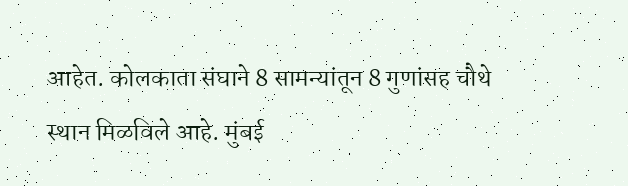आहेत. कोलकाता संघाने 8 सामन्यांतून 8 गुणांसह चौथे स्थान मिळविले आहे. मुंबई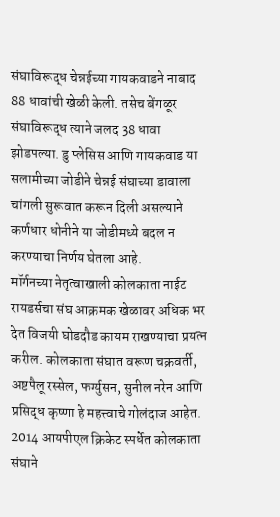संघाविरूद्ध चेन्नईच्या गायकवाडने नाबाद 88 धावांची खेळी केली. तसेच बेंगळूर संघाविरूद्ध त्याने जलद 38 धावा झोडपल्या. डु प्लेसिस आणि गायकवाड या सलामीच्या जोडीने चेन्नई संघाच्या डावाला चांगली सुरूवात करून दिली असल्याने कर्णधार धोनीने या जोडीमध्ये बदल न करण्याचा निर्णय घेतला आहे.
मॉर्गनच्या नेतृत्वाखाली कोलकाता नाईट रायडर्सचा संघ आक्रमक खेळावर अधिक भर देत विजयी घोडदौड कायम राखण्याचा प्रयत्न करील. कोलकाता संघात वरूण चक्रवर्ती, अष्टपैलू रस्सेल, फर्ग्युसन, सुनील नरेन आणि प्रसिद्ध कृष्णा हे महत्त्वाचे गोलंदाज आहेत. 2014 आयपीएल क्रिकेट स्पर्धेत कोलकाता संघाने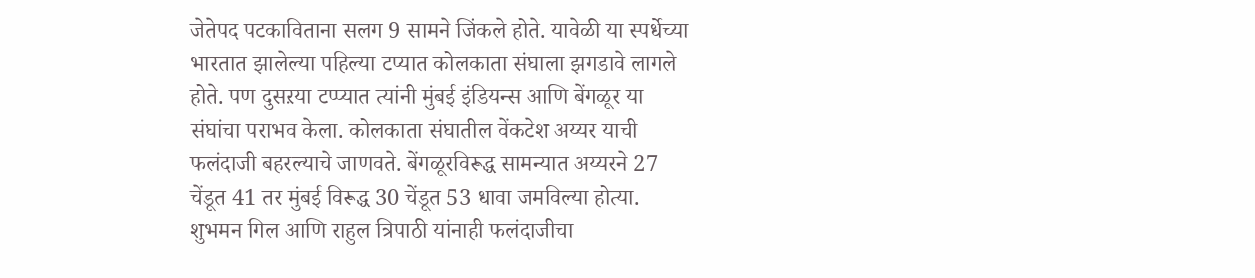जेतेपद पटकाविताना सलग 9 सामने जिंकले होते. यावेळी या स्पर्धेच्या भारतात झालेल्या पहिल्या टप्यात कोलकाता संघाला झगडावे लागले होते. पण दुसऱया टप्प्यात त्यांनी मुंबई इंडियन्स आणि बेंगळूर या संघांचा पराभव केला. कोलकाता संघातील वेंकटेश अय्यर याची फलंदाजी बहरल्याचे जाणवते. बेंगळूरविरूद्ध सामन्यात अय्यरने 27 चेंडूत 41 तर मुंबई विरूद्ध 30 चेंडूत 53 धावा जमविल्या होत्या. शुभमन गिल आणि राहुल त्रिपाठी यांनाही फलंदाजीचा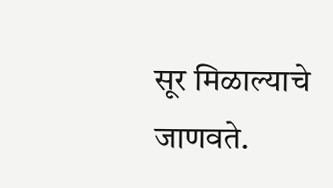सूर मिळाल्याचे जाणवते.